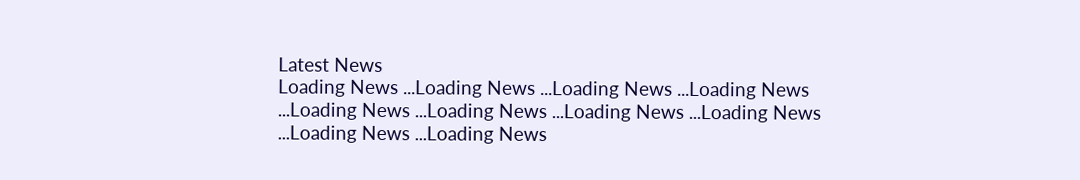Latest News
Loading News ...Loading News ...Loading News ...Loading News ...Loading News ...Loading News ...Loading News ...Loading News ...Loading News ...Loading News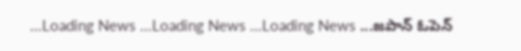...Loading News ...Loading News ...Loading News ...జపాన్ ఓపెన్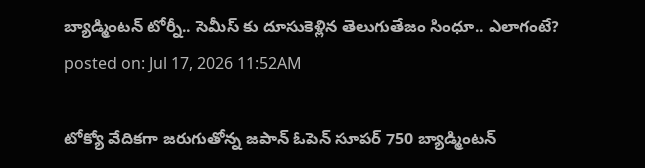బ్యాడ్మింటన్ టోర్నీ.. సెమీస్ కు దూసుకెళ్లిన తెలుగుతేజం సింధూ.. ఎలాగంటే?
posted on: Jul 17, 2026 11:52AM

టోక్యో వేదికగా జరుగుతోన్న జపాన్ ఓపెన్ సూపర్ 750 బ్యాడ్మింటన్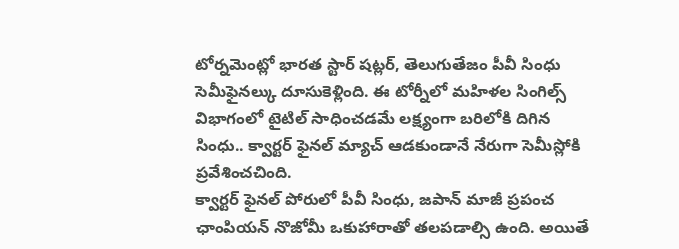టోర్నమెంట్లో భారత స్టార్ షట్లర్, తెలుగుతేజం పీవీ సింధు సెమీఫైనల్కు దూసుకెళ్లింది. ఈ టోర్నీలో మహిళల సింగిల్స్ విభాగంలో టైటిల్ సాధించడమే లక్ష్యంగా బరిలోకి దిగిన సింధు.. క్వార్టర్ ఫైనల్ మ్యాచ్ ఆడకుండానే నేరుగా సెమీస్లోకి ప్రవేశించచింది.
క్వార్టర్ ఫైనల్ పోరులో పీవీ సింధు, జపాన్ మాజీ ప్రపంచ ఛాంపియన్ నొజోమీ ఒకుహారాతో తలపడాల్సి ఉంది. అయితే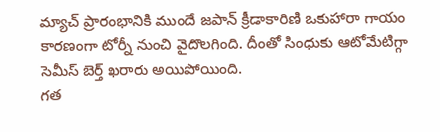మ్యాచ్ ప్రారంభానికి ముందే జపాన్ క్రీడాకారిణి ఒకుహారా గాయం కారణంగా టోర్నీ నుంచి వైదొలగింది. దీంతో సింధుకు ఆటోమేటిగ్గా సెమీస్ బెర్త్ ఖరారు అయిపోయింది.
గత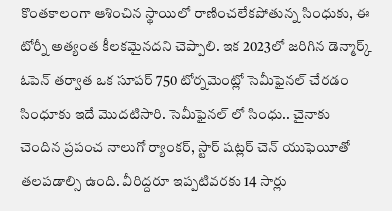కొంతకాలంగా ఆశించిన స్థాయిలో రాణించలేకపోతున్న సింధుకు, ఈ టోర్నీ అత్యంత కీలకమైనదని చెప్పాలి. ఇక 2023లో జరిగిన డెన్మార్క్ ఓపెన్ తర్వాత ఒక సూపర్ 750 టోర్నమెంట్లో సెమీఫైనల్ చేరడం సింధూకు ఇదే మొదటిసారి. సెమీఫైనల్ లో సింధు.. చైనాకు చెందిన ప్రపంచ నాలుగో ర్యాంకర్, స్టార్ షట్లర్ చెన్ యుఫెయీతో తలపడాల్సి ఉంది. వీరిద్దరూ ఇప్పటివరకు 14 సార్లు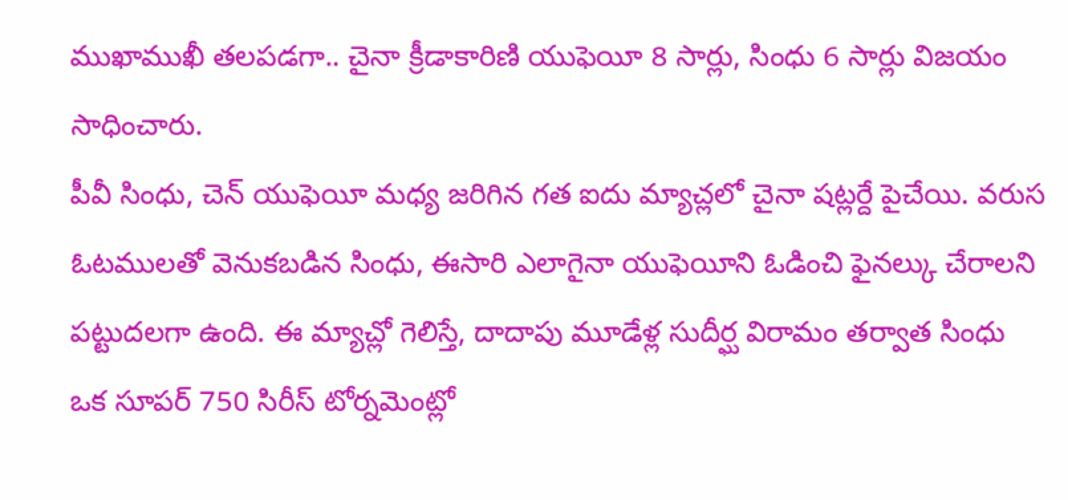ముఖాముఖీ తలపడగా.. చైనా క్రీడాకారిణి యుఫెయీ 8 సార్లు, సింధు 6 సార్లు విజయం సాధించారు.
పీవీ సింధు, చెన్ యుఫెయీ మధ్య జరిగిన గత ఐదు మ్యాచ్లలో చైనా షట్లర్దే పైచేయి. వరుస ఓటములతో వెనుకబడిన సింధు, ఈసారి ఎలాగైనా యుఫెయీని ఓడించి ఫైనల్కు చేరాలని పట్టుదలగా ఉంది. ఈ మ్యాచ్లో గెలిస్తే, దాదాపు మూడేళ్ల సుదీర్ఘ విరామం తర్వాత సింధు ఒక సూపర్ 750 సిరీస్ టోర్నమెంట్లో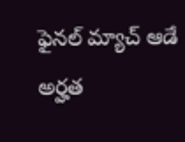ఫైనల్ మ్యాచ్ ఆడే అర్హత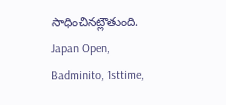సాధించినట్లౌతుంది.
Japan Open, Badminito, 1sttime,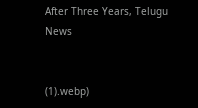After Three Years, Telugu News


(1).webp)